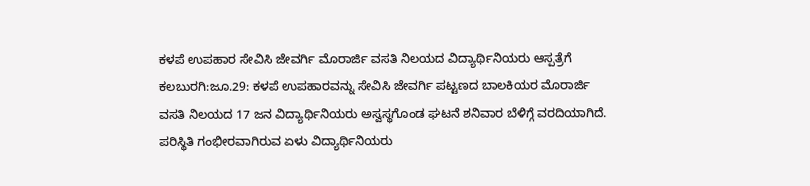ಕಳಪೆ ಉಪಹಾರ ಸೇವಿಸಿ ಜೇವರ್ಗಿ ಮೊರಾರ್ಜಿ ವಸತಿ ನಿಲಯದ ವಿದ್ಯಾರ್ಥಿನಿಯರು ಆಸ್ಪತ್ರೆಗೆ
ಕಲಬುರಗಿ:ಜೂ.29: ಕಳಪೆ ಉಪಹಾರವನ್ನು ಸೇವಿಸಿ ಜೇವರ್ಗಿ ಪಟ್ಟಣದ ಬಾಲಕಿಯರ ಮೊರಾರ್ಜಿ ವಸತಿ ನಿಲಯದ 17 ಜನ ವಿದ್ಯಾರ್ಥಿನಿಯರು ಅಸ್ವಸ್ಥಗೊಂಡ ಘಟನೆ ಶನಿವಾರ ಬೆಳಿಗ್ಗೆ ವರದಿಯಾಗಿದೆ. ಪರಿಸ್ಥಿತಿ ಗಂಭೀರವಾಗಿರುವ ಏಳು ವಿದ್ಯಾರ್ಥಿನಿಯರು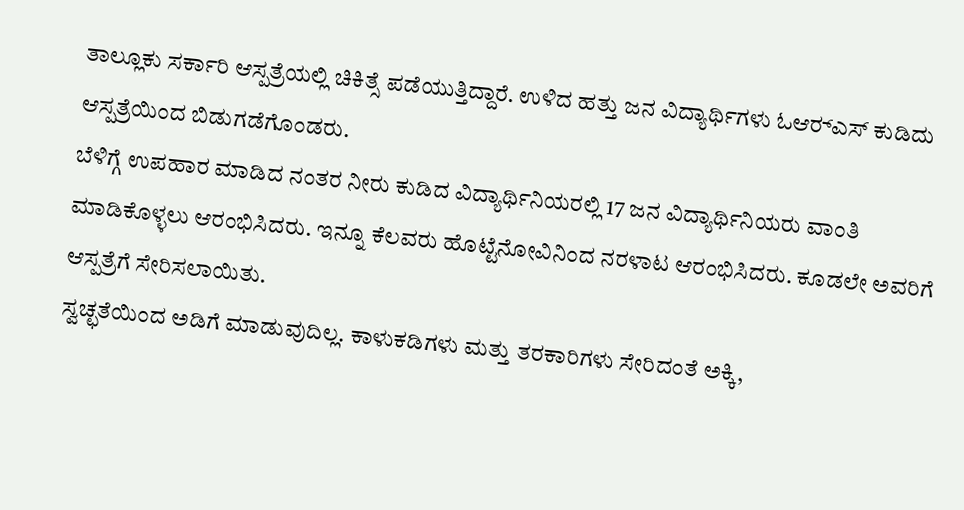ತಾಲ್ಲೂಕು ಸರ್ಕಾರಿ ಆಸ್ಪತ್ರೆಯಲ್ಲಿ ಚಿಕಿತ್ಸೆ ಪಡೆಯುತ್ತಿದ್ದಾರೆ. ಉಳಿದ ಹತ್ತು ಜನ ವಿದ್ಯಾರ್ಥಿಗಳು ಓಆರ್‍ಎಸ್ ಕುಡಿದು ಆಸ್ಪತ್ರೆಯಿಂದ ಬಿಡುಗಡೆಗೊಂಡರು.
ಬೆಳಿಗ್ಗೆ ಉಪಹಾರ ಮಾಡಿದ ನಂತರ ನೀರು ಕುಡಿದ ವಿದ್ಯಾರ್ಥಿನಿಯರಲ್ಲಿ 17 ಜನ ವಿದ್ಯಾರ್ಥಿನಿಯರು ವಾಂತಿ ಮಾಡಿಕೊಳ್ಳಲು ಆರಂಭಿಸಿದರು. ಇನ್ನೂ ಕೆಲವರು ಹೊಟ್ಟೆನೋವಿನಿಂದ ನರಳಾಟ ಆರಂಭಿಸಿದರು. ಕೂಡಲೇ ಅವರಿಗೆ ಆಸ್ಪತ್ರೆಗೆ ಸೇರಿಸಲಾಯಿತು.
ಸ್ವಚ್ಛತೆಯಿಂದ ಅಡಿಗೆ ಮಾಡುವುದಿಲ್ಲ. ಕಾಳುಕಡಿಗಳು ಮತ್ತು ತರಕಾರಿಗಳು ಸೇರಿದಂತೆ ಅಕ್ಕಿ,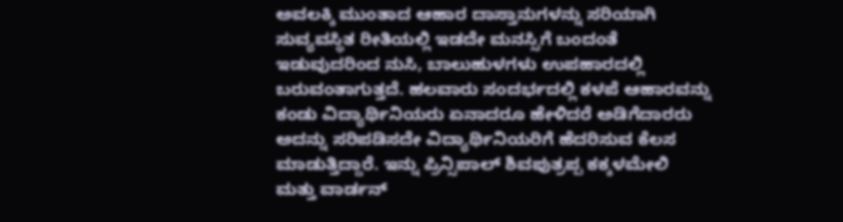ಅವಲಕ್ಕಿ ಮುಂತಾದ ಆಹಾರ ದಾಸ್ತಾನುಗಳನ್ನು ಸರಿಯಾಗಿ ಸುವ್ಯವಸ್ಥಿತ ರೀತಿಯಲ್ಲಿ ಇಡದೇ ಮನಸ್ಸಿಗೆ ಬಂದಂತೆ ಇಡುವುದರಿಂದ ನುಸಿ, ಬಾಲುಹುಳಗಳು ಉಪಹಾರದಲ್ಲಿ ಬರುವಂತಾಗುತ್ತದೆ. ಹಲವಾರು ಸಂದರ್ಭದಲ್ಲಿ ಕಳಪೆ ಆಹಾರವನ್ನು ಕಂಡು ವಿದ್ಯಾರ್ಥಿನಿಯರು ಏನಾದರೂ ಹೇಳಿದರೆ ಅಡಿಗೆದಾರರು ಅದನ್ನು ಸರಿಪಡಿಸದೇ ವಿದ್ಯಾರ್ಥಿನಿಯರಿಗೆ ಹೆದರಿಸುವ ಕೆಲಸ ಮಾಡುತ್ತಿದ್ದಾರೆ. ಇನ್ನು ಪ್ರಿನ್ಸಿಪಾಲ್ ಶಿವಪುತ್ರಪ್ಪ ಕಕ್ಕಳಮೇಲಿ ಮತ್ತು ವಾರ್ಡನ್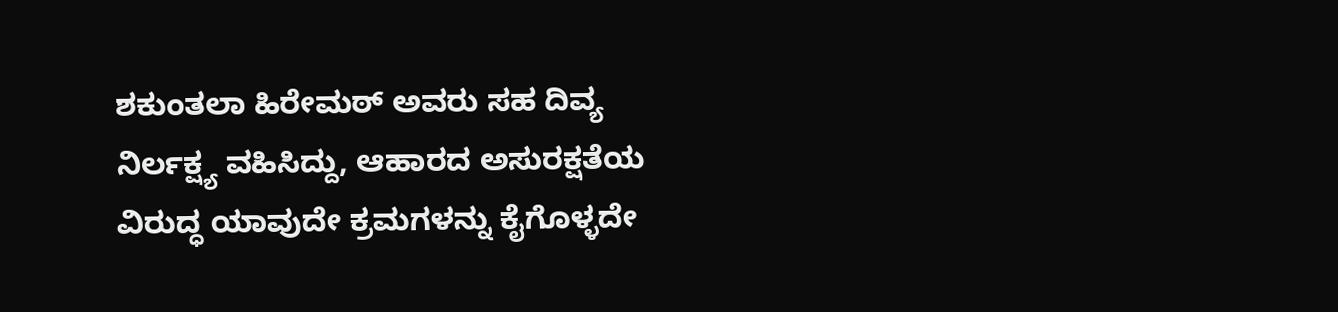ಶಕುಂತಲಾ ಹಿರೇಮಠ್ ಅವರು ಸಹ ದಿವ್ಯ ನಿರ್ಲಕ್ಷ್ಯ ವಹಿಸಿದ್ದು, ಆಹಾರದ ಅಸುರಕ್ಷತೆಯ ವಿರುದ್ಧ ಯಾವುದೇ ಕ್ರಮಗಳನ್ನು ಕೈಗೊಳ್ಳದೇ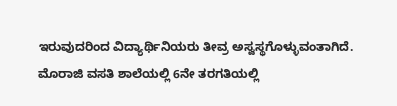ಇರುವುದರಿಂದ ವಿದ್ಯಾರ್ಥಿನಿಯರು ತೀವ್ರ ಅಸ್ವಸ್ಥಗೊಳ್ಳುವಂತಾಗಿದೆ.
ಮೊರಾಜಿ ವಸತಿ ಶಾಲೆಯಲ್ಲಿ 6ನೇ ತರಗತಿಯಲ್ಲಿ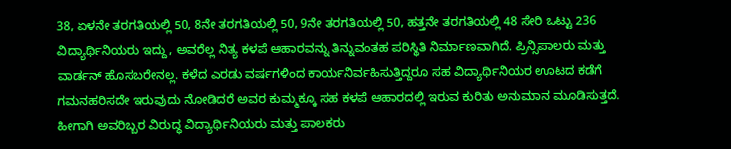38, ಏಳನೇ ತರಗತಿಯಲ್ಲಿ 50, 8ನೇ ತರಗತಿಯಲ್ಲಿ 50, 9ನೇ ತರಗತಿಯಲ್ಲಿ 50, ಹತ್ತನೇ ತರಗತಿಯಲ್ಲಿ 48 ಸೇರಿ ಒಟ್ಟು 236 ವಿದ್ಯಾರ್ಥಿನಿಯರು ಇದ್ದು, ಅವರೆಲ್ಲ ನಿತ್ಯ ಕಳಪೆ ಆಹಾರವನ್ನು ತಿನ್ನುವಂತಹ ಪರಿಸ್ಥಿತಿ ನಿರ್ಮಾಣವಾಗಿದೆ. ಪ್ರಿನ್ಸಿಪಾಲರು ಮತ್ತು ವಾರ್ಡನ್ ಹೊಸಬರೇನಲ್ಲ. ಕಳೆದ ಎರಡು ವರ್ಷಗಳಿಂದ ಕಾರ್ಯನಿರ್ವಹಿಸುತ್ತಿದ್ದರೂ ಸಹ ವಿದ್ಯಾರ್ಥಿನಿಯರ ಊಟದ ಕಡೆಗೆ ಗಮನಹರಿಸದೇ ಇರುವುದು ನೋಡಿದರೆ ಅವರ ಕುಮ್ಮಕ್ಕೂ ಸಹ ಕಳಪೆ ಆಹಾರದಲ್ಲಿ ಇರುವ ಕುರಿತು ಅನುಮಾನ ಮೂಡಿಸುತ್ತದೆ. ಹೀಗಾಗಿ ಅವರಿಬ್ಬರ ವಿರುದ್ಧ ವಿದ್ಯಾರ್ಥಿನಿಯರು ಮತ್ತು ಪಾಲಕರು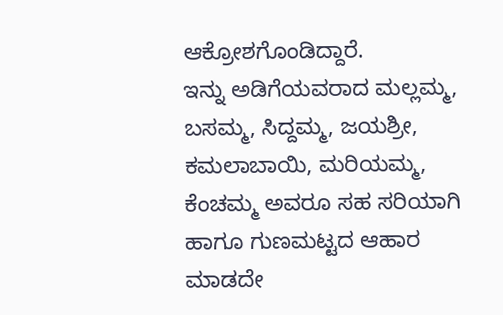ಆಕ್ರೋಶಗೊಂಡಿದ್ದಾರೆ.
ಇನ್ನು ಅಡಿಗೆಯವರಾದ ಮಲ್ಲಮ್ಮ, ಬಸಮ್ಮ, ಸಿದ್ದಮ್ಮ, ಜಯಶ್ರೀ, ಕಮಲಾಬಾಯಿ, ಮರಿಯಮ್ಮ, ಕೆಂಚಮ್ಮ ಅವರೂ ಸಹ ಸರಿಯಾಗಿ ಹಾಗೂ ಗುಣಮಟ್ಟದ ಆಹಾರ ಮಾಡದೇ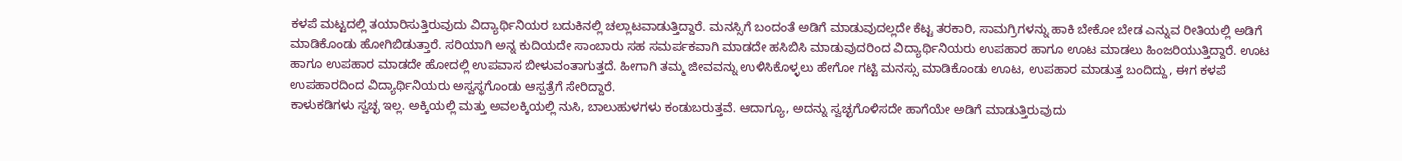ಕಳಪೆ ಮಟ್ಟದಲ್ಲಿ ತಯಾರಿಸುತ್ತಿರುವುದು ವಿದ್ಯಾರ್ಥಿನಿಯರ ಬದುಕಿನಲ್ಲಿ ಚಲ್ಲಾಟವಾಡುತ್ತಿದ್ದಾರೆ. ಮನಸ್ಸಿಗೆ ಬಂದಂತೆ ಅಡಿಗೆ ಮಾಡುವುದಲ್ಲದೇ ಕೆಟ್ಟ ತರಕಾರಿ, ಸಾಮಗ್ರಿಗಳನ್ನು ಹಾಕಿ ಬೇಕೋ ಬೇಡ ಎನ್ನುವ ರೀತಿಯಲ್ಲಿ ಅಡಿಗೆ ಮಾಡಿಕೊಂಡು ಹೋಗಿಬಿಡುತ್ತಾರೆ. ಸರಿಯಾಗಿ ಅನ್ನ ಕುದಿಯದೇ ಸಾಂಬಾರು ಸಹ ಸಮರ್ಪಕವಾಗಿ ಮಾಡದೇ ಹಸಿಬಿಸಿ ಮಾಡುವುದರಿಂದ ವಿದ್ಯಾರ್ಥಿನಿಯರು ಉಪಹಾರ ಹಾಗೂ ಊಟ ಮಾಡಲು ಹಿಂಜರಿಯುತ್ತಿದ್ದಾರೆ. ಊಟ ಹಾಗೂ ಉಪಹಾರ ಮಾಡದೇ ಹೋದಲ್ಲಿ ಉಪವಾಸ ಬೀಳುವಂತಾಗುತ್ತದೆ. ಹೀಗಾಗಿ ತಮ್ಮ ಜೀವವನ್ನು ಉಳಿಸಿಕೊಳ್ಳಲು ಹೇಗೋ ಗಟ್ಟಿ ಮನಸ್ಸು ಮಾಡಿಕೊಂಡು ಊಟ, ಉಪಹಾರ ಮಾಡುತ್ತ ಬಂದಿದ್ದು, ಈಗ ಕಳಪೆ ಉಪಹಾರದಿಂದ ವಿದ್ಯಾರ್ಥಿನಿಯರು ಅಸ್ವಸ್ಥಗೊಂಡು ಆಸ್ಪತ್ರೆಗೆ ಸೇರಿದ್ದಾರೆ.
ಕಾಳುಕಡಿಗಳು ಸ್ವಚ್ಛ ಇಲ್ಲ. ಅಕ್ಕಿಯಲ್ಲಿ ಮತ್ತು ಅವಲಕ್ಕಿಯಲ್ಲಿ ನುಸಿ, ಬಾಲುಹುಳಗಳು ಕಂಡುಬರುತ್ತವೆ. ಆದಾಗ್ಯೂ, ಅದನ್ನು ಸ್ವಚ್ಛಗೊಳಿಸದೇ ಹಾಗೆಯೇ ಅಡಿಗೆ ಮಾಡುತ್ತಿರುವುದು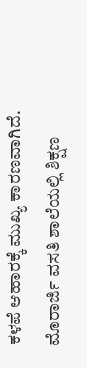ಕಳಪೆ ಆಹಾರಕ್ಕೆ ಮುಖ್ಯ ಕಾರಣವಾಗಿದೆ.
ಮೊರಾರ್ಜಿ ವಸತಿ ಶಾಲೆಯಲ್ಲಿ ಶಿಕ್ಷಣ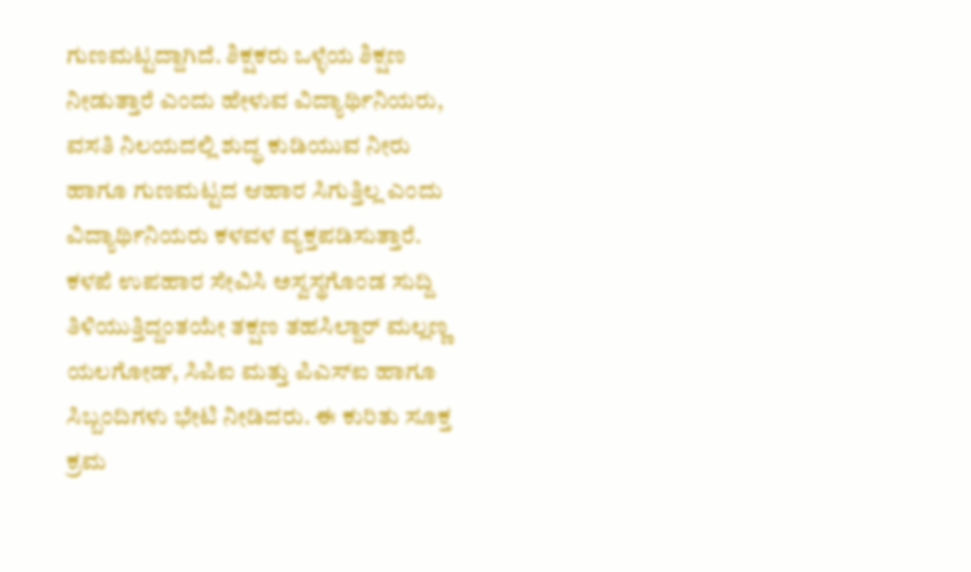ಗುಣಮಟ್ಟದ್ದಾಗಿದೆ. ಶಿಕ್ಷಕರು ಒಳ್ಳೆಯ ಶಿಕ್ಷಣ ನೀಡುತ್ತಾರೆ ಎಂದು ಹೇಳುವ ವಿದ್ಯಾರ್ಥಿನಿಯರು, ವಸತಿ ನಿಲಯದಲ್ಲಿ ಶುದ್ಧ ಕುಡಿಯುವ ನೀರು ಹಾಗೂ ಗುಣಮಟ್ಟದ ಆಹಾರ ಸಿಗುತ್ತಿಲ್ಲ ಎಂದು ವಿದ್ಯಾರ್ಥಿನಿಯರು ಕಳವಳ ವ್ಯಕ್ತಪಡಿಸುತ್ತಾರೆ.
ಕಳಪೆ ಉಪಹಾರ ಸೇವಿಸಿ ಅಸ್ವಸ್ಥಗೊಂಡ ಸುದ್ದಿ ತಿಳಿಯುತ್ತಿದ್ದಂತಯೇ ತಕ್ಷಣ ತಹಸಿಲ್ದಾರ್ ಮಲ್ಲಣ್ಣ ಯಲಗೋಡ್, ಸಿಪಿಐ ಮತ್ತು ಪಿಎಸ್‍ಐ ಹಾಗೂ ಸಿಬ್ಬಂದಿಗಳು ಭೇಟಿ ನೀಡಿದರು. ಈ ಕುರಿತು ಸೂಕ್ತ ಕ್ರಮ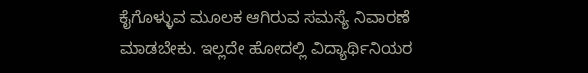ಕೈಗೊಳ್ಳುವ ಮೂಲಕ ಆಗಿರುವ ಸಮಸ್ಯೆ ನಿವಾರಣೆ ಮಾಡಬೇಕು. ಇಲ್ಲದೇ ಹೋದಲ್ಲಿ ವಿದ್ಯಾರ್ಥಿನಿಯರ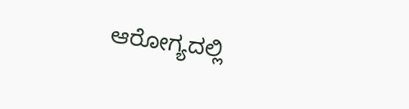ಆರೋಗ್ಯದಲ್ಲಿ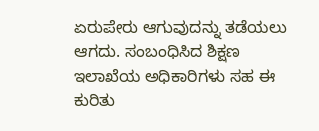ಏರುಪೇರು ಆಗುವುದನ್ನು ತಡೆಯಲು ಆಗದು. ಸಂಬಂಧಿಸಿದ ಶಿಕ್ಷಣ ಇಲಾಖೆಯ ಅಧಿಕಾರಿಗಳು ಸಹ ಈ ಕುರಿತು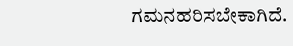ಗಮನಹರಿಸಬೇಕಾಗಿದೆ.